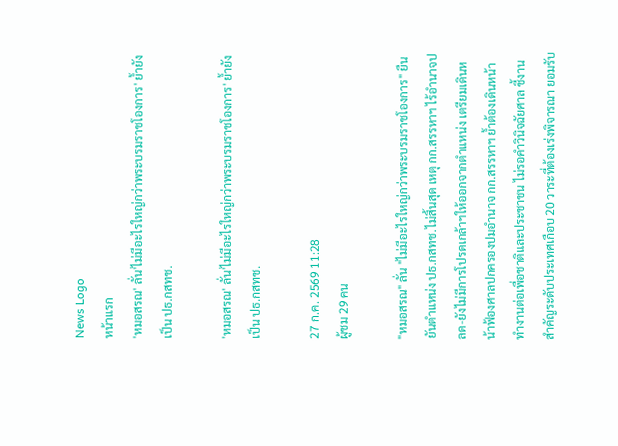News Logo
หน้าแรก
'หมอสรณ' ลั่น'ไม่มีอะไรใหญ่กว่าพระบรมราชโองการ' ย้ำยังเป็น ปธ.กสทช.

'หมอสรณ' ลั่น'ไม่มีอะไรใหญ่กว่าพระบรมราชโองการ' ย้ำยังเป็น ปธ.กสทช.

27 ก.ค. 2569 11:28
ผู้ชม 29 คน

"หมอสรณ" ลั่น "ไม่มีอะไรใหญ่กว่าพระบรมราชโองการ" ยืนยันตำแหน่ง ปธ.กสทช.ไม่สิ้นสุด เหตุ กก.สรรหาฯ ไร้อำนาจปลด-ยังไม่มีการโปรดเกล้าฯให้ออกจากตำแหน่ง เตรียมเดินหน้าฟ้องศาลปกครองปมอำนาจ กก.สรรหาฯ ย้ำต้องเดินหน้าทำงานต่อเพื่อชาติและประชาชน ไม่รอคำวินิจฉัยศาล ชี้งานสำคัญระดับประเทศเกือบ 20 วาระที่ต้องเร่งพิจารณา ยอมรับ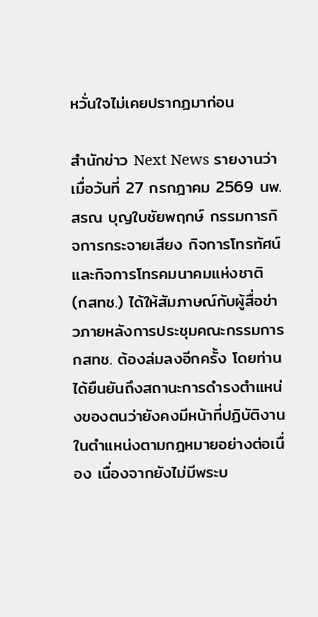หวั่นใจไม่เคยปรากฏมาก่อน

สำนักข่าว Next News รายงานว่าเมื่อวันที่ 27 กรกฎาคม 2569 นพ.สรณ บุญใบชัยพฤกษ์ กรรมการกิจการกระจายเสียง กิจการโทรทัศน์ และกิจการโทรคมนาคมแห่งชาติ (กสทช.) ได้ให้สัมภาษณ์กับผู้สื่อข่าวภายหลังการประชุมคณะกรรมการ กสทช. ต้องล่มลงอีกครั้ง โดยท่านได้ยืนยันถึงสถานะการดำรงตำแหน่งของตนว่ายังคงมีหน้าที่ปฏิบัติงานในตำแหน่งตามกฎหมายอย่างต่อเนื่อง เนื่องจากยังไม่มีพระบ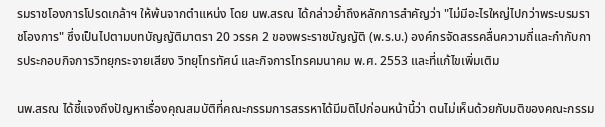รมราชโองการโปรดเกล้าฯ ให้พ้นจากตำแหน่ง โดย นพ.สรณ ได้กล่าวย้ำถึงหลักการสำคัญว่า "ไม่มีอะไรใหญ่ไปกว่าพระบรมราชโองการ" ซึ่งเป็นไปตามบทบัญญัติมาตรา 20 วรรค 2 ของพระราชบัญญัติ (พ.ร.บ.) องค์กรจัดสรรคลื่นความถี่และกำกับการประกอบกิจการวิทยุกระจายเสียง วิทยุโทรทัศน์ และกิจการโทรคมนาคม พ.ศ. 2553 และที่แก้ไขเพิ่มเติม

นพ.สรณ ได้ชี้แจงถึงปัญหาเรื่องคุณสมบัติที่คณะกรรมการสรรหาได้มีมติไปก่อนหน้านี้ว่า ตนไม่เห็นด้วยกับมติของคณะกรรม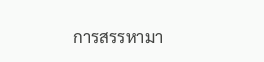การสรรหามา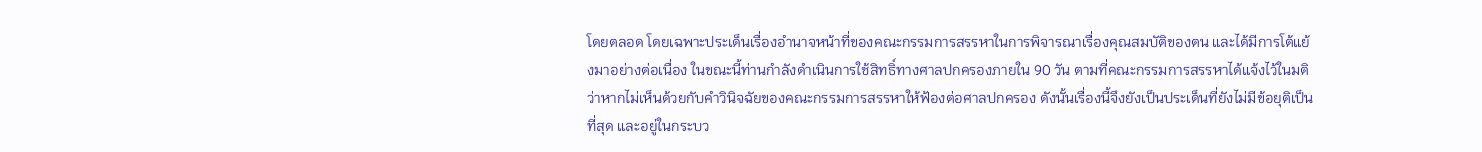โดยตลอด โดยเฉพาะประเด็นเรื่องอำนาจหน้าที่ของคณะกรรมการสรรหาในการพิจารณาเรื่องคุณสมบัติของตน และได้มีการโต้แย้งมาอย่างต่อเนื่อง ในขณะนี้ท่านกำลังดำเนินการใช้สิทธิ์ทางศาลปกครองภายใน 90 วัน ตามที่คณะกรรมการสรรหาได้แจ้งไว้ในมติว่าหากไม่เห็นด้วยกับคำวินิจฉัยของคณะกรรมการสรรหาให้ฟ้องต่อศาลปกครอง ดังนั้นเรื่องนี้จึงยังเป็นประเด็นที่ยังไม่มีข้อยุติเป็นที่สุด และอยู่ในกระบว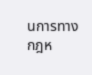นการทางกฎห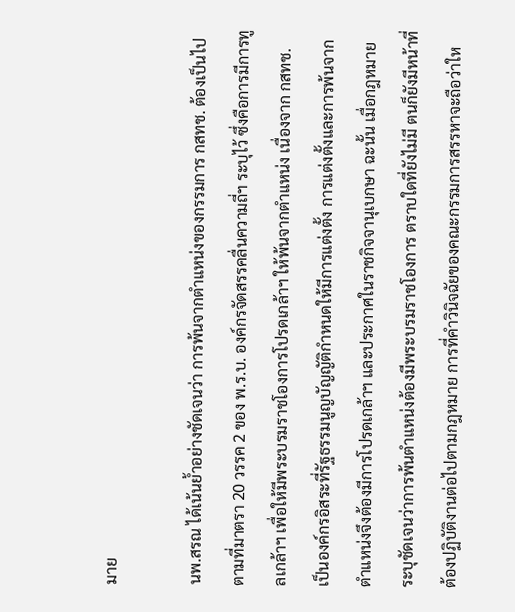มาย

นพ.สรณ ได้เน้นย้ำอย่างชัดเจนว่า การพ้นจากตำแหน่งของกรรมการ กสทช. ต้องเป็นไปตามที่มาตรา 20 วรรค 2 ของ พ.ร.บ. องค์กรจัดสรรคลื่นความถี่ฯ ระบุไว้ ซึ่งคือการมีการทูลเกล้าฯ เพื่อให้มีพระบรมราชโองการโปรดเกล้าฯ ให้พ้นจากตำแหน่ง เนื่องจาก กสทช. เป็นองค์กรอิสระที่รัฐธรรมนูญบัญญัติกำหนดให้มีการแต่งตั้ง การแต่งตั้งและการพ้นจากตำแหน่งจึงต้องมีการโปรดเกล้าฯ และประกาศในราชกิจจานุเบกษา ฉะนั้น เมื่อกฎหมายระบุชัดเจนว่าการพ้นตำแหน่งต้องมีพระบรมราชโองการ ตราบใดที่ยังไม่มี ตนก็ยังมีหน้าที่ต้องปฏิบัติงานต่อไปตามกฎหมาย การที่คำวินิจฉัยของคณะกรรมการสรรหาจะถือว่าให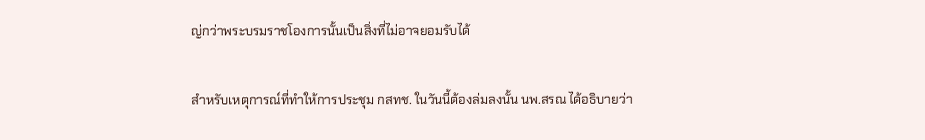ญ่กว่าพระบรมราชโองการนั้นเป็นสิ่งที่ไม่อาจยอมรับได้

สำหรับเหตุการณ์ที่ทำให้การประชุม กสทช. ในวันนี้ต้องล่มลงนั้น นพ.สรณ ได้อธิบายว่า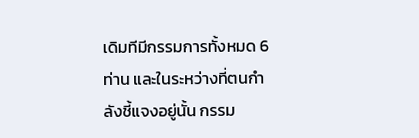เดิมทีมีกรรมการทั้งหมด 6 ท่าน และในระหว่างที่ตนกำลังชี้แจงอยู่นั้น กรรม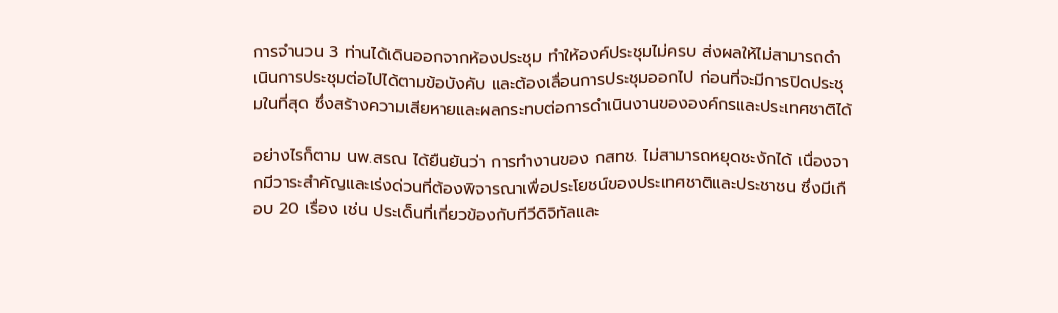การจำนวน 3 ท่านได้เดินออกจากห้องประชุม ทำให้องค์ประชุมไม่ครบ ส่งผลให้ไม่สามารถดำเนินการประชุมต่อไปได้ตามข้อบังคับ และต้องเลื่อนการประชุมออกไป ก่อนที่จะมีการปิดประชุมในที่สุด ซึ่งสร้างความเสียหายและผลกระทบต่อการดำเนินงานขององค์กรและประเทศชาติได้

อย่างไรก็ตาม นพ.สรณ ได้ยืนยันว่า การทำงานของ กสทช. ไม่สามารถหยุดชะงักได้ เนื่องจากมีวาระสำคัญและเร่งด่วนที่ต้องพิจารณาเพื่อประโยชน์ของประเทศชาติและประชาชน ซึ่งมีเกือบ 20 เรื่อง เช่น ประเด็นที่เกี่ยวข้องกับทีวีดิจิทัลและ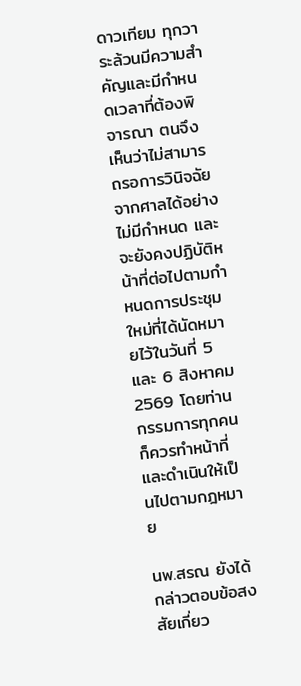ดาวเทียม ทุกวาระล้วนมีความสำคัญและมีกำหนดเวลาที่ต้องพิจารณา ตนจึงเห็นว่าไม่สามารถรอการวินิจฉัยจากศาลได้อย่างไม่มีกำหนด และจะยังคงปฏิบัติหน้าที่ต่อไปตามกำหนดการประชุมใหม่ที่ได้นัดหมายไว้ในวันที่ 5 และ 6 สิงหาคม 2569 โดยท่านกรรมการทุกคนก็ควรทำหน้าที่และดำเนินให้เป็นไปตามกฎหมาย

นพ.สรณ ยังได้กล่าวตอบข้อสงสัยเกี่ยว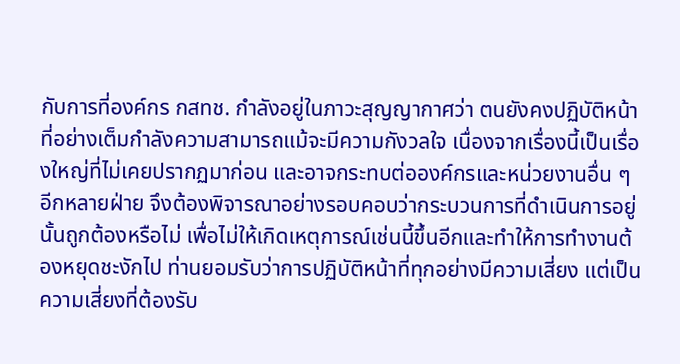กับการที่องค์กร กสทช. กำลังอยู่ในภาวะสุญญากาศว่า ตนยังคงปฏิบัติหน้าที่อย่างเต็มกำลังความสามารถแม้จะมีความกังวลใจ เนื่องจากเรื่องนี้เป็นเรื่องใหญ่ที่ไม่เคยปรากฏมาก่อน และอาจกระทบต่อองค์กรและหน่วยงานอื่น ๆ อีกหลายฝ่าย จึงต้องพิจารณาอย่างรอบคอบว่ากระบวนการที่ดำเนินการอยู่นั้นถูกต้องหรือไม่ เพื่อไม่ให้เกิดเหตุการณ์เช่นนี้ขึ้นอีกและทำให้การทำงานต้องหยุดชะงักไป ท่านยอมรับว่าการปฏิบัติหน้าที่ทุกอย่างมีความเสี่ยง แต่เป็นความเสี่ยงที่ต้องรับ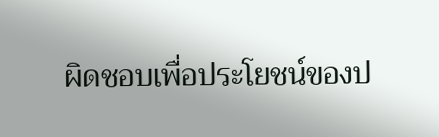ผิดชอบเพื่อประโยชน์ของป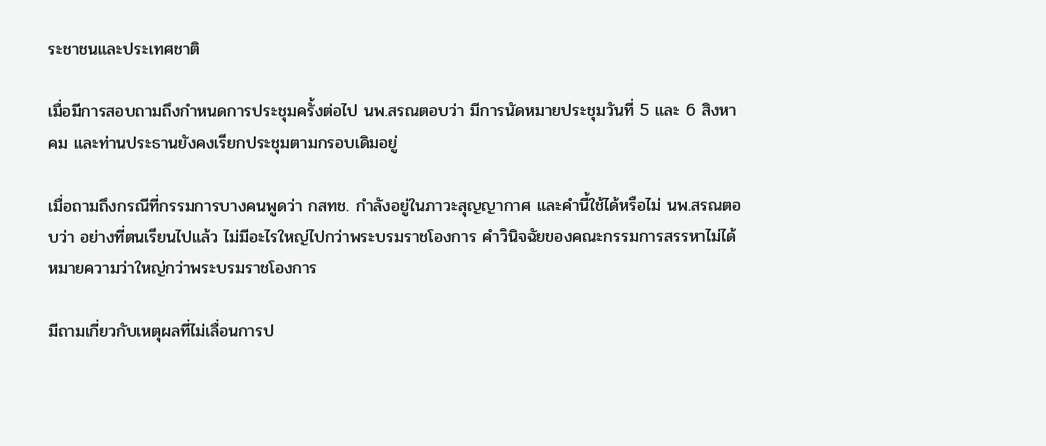ระชาชนและประเทศชาติ

เมื่อมีการสอบถามถึงกำหนดการประชุมครั้งต่อไป นพ.สรณตอบว่า มีการนัดหมายประชุมวันที่ 5 และ 6 สิงหาคม และท่านประธานยังคงเรียกประชุมตามกรอบเดิมอยู่

เมื่อถามถึงกรณีที่กรรมการบางคนพูดว่า กสทช. กำลังอยู่ในภาวะสุญญากาศ และคำนี้ใช้ได้หรือไม่ นพ.สรณตอบว่า อย่างที่ตนเรียนไปแล้ว ไม่มีอะไรใหญ่ไปกว่าพระบรมราชโองการ คำวินิจฉัยของคณะกรรมการสรรหาไม่ได้หมายความว่าใหญ่กว่าพระบรมราชโองการ

มีถามเกี่ยวกับเหตุผลที่ไม่เลื่อนการป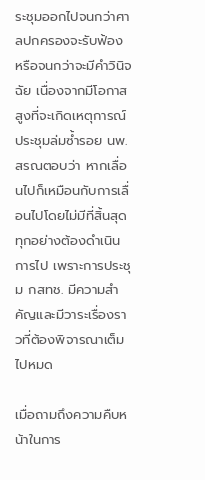ระชุมออกไปจนกว่าศาลปกครองจะรับฟ้อง หรือจนกว่าจะมีคำวินิจฉัย เนื่องจากมีโอกาสสูงที่จะเกิดเหตุการณ์ประชุมล่มซ้ำรอย นพ.สรณตอบว่า หากเลื่อนไปก็เหมือนกับการเลื่อนไปโดยไม่มีที่สิ้นสุด ทุกอย่างต้องดำเนินการไป เพราะการประชุม กสทช. มีความสำคัญและมีวาระเรื่องราวที่ต้องพิจารณาเต็มไปหมด

เมื่อถามถึงความคืบหน้าในการ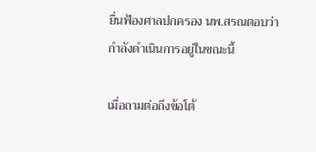ยื่นฟ้องศาลปกครอง นพ.สรณตอบว่า กำลังดำเนินการอยู่ในขณะนี้

เมื่อถามต่อถึงข้อโต้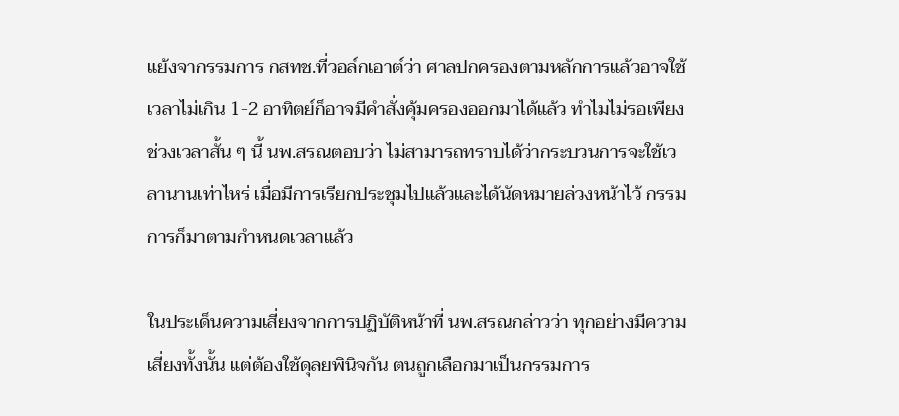แย้งจากรรมการ กสทช.ที่วอล์กเอาต์ว่า ศาลปกครองตามหลักการแล้วอาจใช้เวลาไม่เกิน 1-2 อาทิตย์ก็อาจมีคำสั่งคุ้มครองออกมาได้แล้ว ทำไมไม่รอเพียงช่วงเวลาสั้น ๆ นี้ นพ.สรณตอบว่า ไม่สามารถทราบได้ว่ากระบวนการจะใช้เวลานานเท่าไหร่ เมื่อมีการเรียกประชุมไปแล้วและได้นัดหมายล่วงหน้าไว้ กรรมการก็มาตามกำหนดเวลาแล้ว

ในประเด็นความเสี่ยงจากการปฏิบัติหน้าที่ นพ.สรณกล่าวว่า ทุกอย่างมีความเสี่ยงทั้งนั้น แต่ต้องใช้ดุลยพินิจกัน ตนถูกเลือกมาเป็นกรรมการ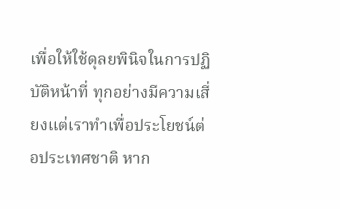เพื่อให้ใช้ดุลยพินิจในการปฏิบัติหน้าที่ ทุกอย่างมีความเสี่ยงแต่เราทำเพื่อประโยชน์ต่อประเทศชาติ หาก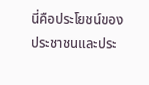นี่คือประโยชน์ของประชาชนและประ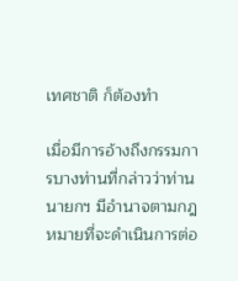เทศชาติ ก็ต้องทำ

เมื่อมีการอ้างถึงกรรมการบางท่านที่กล่าวว่าท่านนายกฯ มีอำนาจตามกฎหมายที่จะดำเนินการต่อ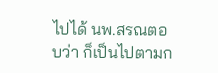ไปได้ นพ.สรณตอบว่า ก็เป็นไปตามก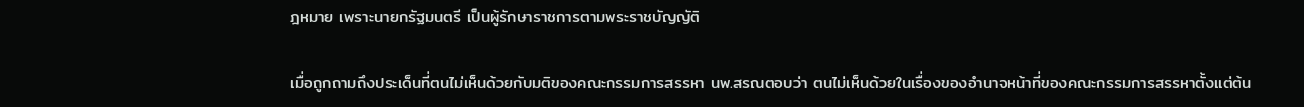ฎหมาย เพราะนายกรัฐมนตรี เป็นผู้รักษาราชการตามพระราชบัญญัติ

เมื่อถูกถามถึงประเด็นที่ตนไม่เห็นด้วยกับมติของคณะกรรมการสรรหา นพ.สรณตอบว่า ตนไม่เห็นด้วยในเรื่องของอำนาจหน้าที่ของคณะกรรมการสรรหาตั้งแต่ต้น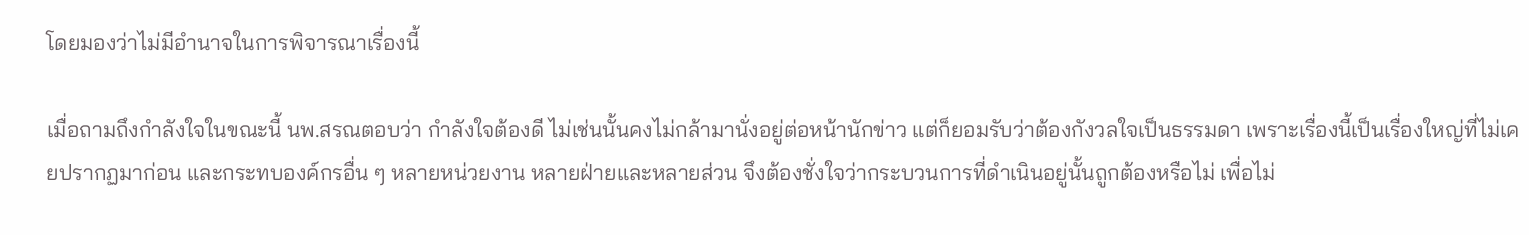โดยมองว่าไม่มีอำนาจในการพิจารณาเรื่องนี้

เมื่อถามถึงกำลังใจในขณะนี้ นพ.สรณตอบว่า กำลังใจต้องดี ไม่เช่นนั้นคงไม่กล้ามานั่งอยู่ต่อหน้านักข่าว แต่ก็ยอมรับว่าต้องกังวลใจเป็นธรรมดา เพราะเรื่องนี้เป็นเรื่องใหญ่ที่ไม่เคยปรากฏมาก่อน และกระทบองค์กรอื่น ๆ หลายหน่วยงาน หลายฝ่ายและหลายส่วน จึงต้องชั่งใจว่ากระบวนการที่ดำเนินอยู่นั้นถูกต้องหรือไม่ เพื่อไม่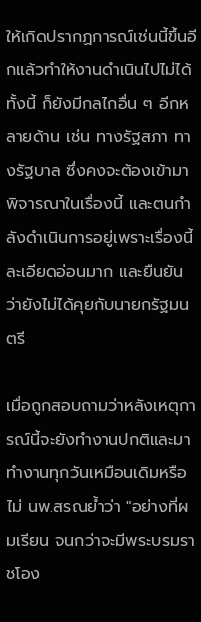ให้เกิดปรากฏการณ์เช่นนี้ขึ้นอีกแล้วทำให้งานดำเนินไปไม่ได้ ทั้งนี้ ก็ยังมีกลไกอื่น ๆ อีกหลายด้าน เช่น ทางรัฐสภา ทางรัฐบาล ซึ่งคงจะต้องเข้ามาพิจารณาในเรื่องนี้ และตนกำลังดำเนินการอยู่เพราะเรื่องนี้ละเอียดอ่อนมาก และยืนยันว่ายังไม่ได้คุยกับนายกรัฐมนตรี

เมื่อถูกสอบถามว่าหลังเหตุการณ์นี้จะยังทำงานปกติและมาทำงานทุกวันเหมือนเดิมหรือไม่ นพ.สรณย้ำว่า "อย่างที่ผมเรียน จนกว่าจะมีพระบรมราชโอง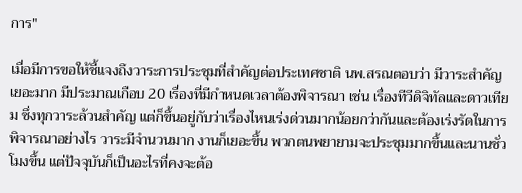การ"

เมื่อมีการขอให้ชี้แจงถึงวาระการประชุมที่สำคัญต่อประเทศชาติ นพ.สรณตอบว่า มีวาระสำคัญเยอะมาก มีประมาณเกือบ 20 เรื่องที่มีกำหนดเวลาต้องพิจารณา เช่น เรื่องทีวีดิจิทัลและดาวเทียม ซึ่งทุกวาระล้วนสำคัญ แต่ก็ขึ้นอยู่กับว่าเรื่องไหนเร่งด่วนมากน้อยกว่ากันและต้องเร่งรัดในการพิจารณาอย่างไร วาระมีจำนวนมาก งานก็เยอะขึ้น พวกตนพยายามจะประชุมมากขึ้นและนานชั่วโมงขึ้น แต่ปัจจุบันก็เป็นอะไรที่คงจะต้อ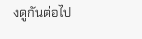งดูกันต่อไป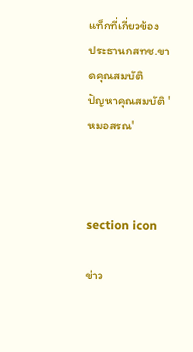แท็กที่เกี่ยวข้อง
ประธานกสทช.ขาดคุณสมบัติ
ปัญหาคุณสมบัติ 'หมอสรณ'



section icon

ข่าว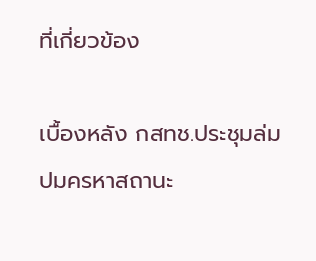ที่เกี่ยวข้อง

เบื้องหลัง กสทช.ประชุมล่ม ปมครหาสถานะ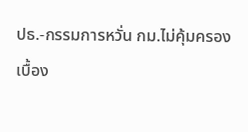ปธ.-กรรมการหวั่น กม.ไม่คุ้มครอง
เบื้อง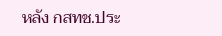หลัง กสทช.ประ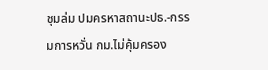ชุมล่ม ปมครหาสถานะปธ.-กรรมการหวั่น กม.ไม่คุ้มครอง